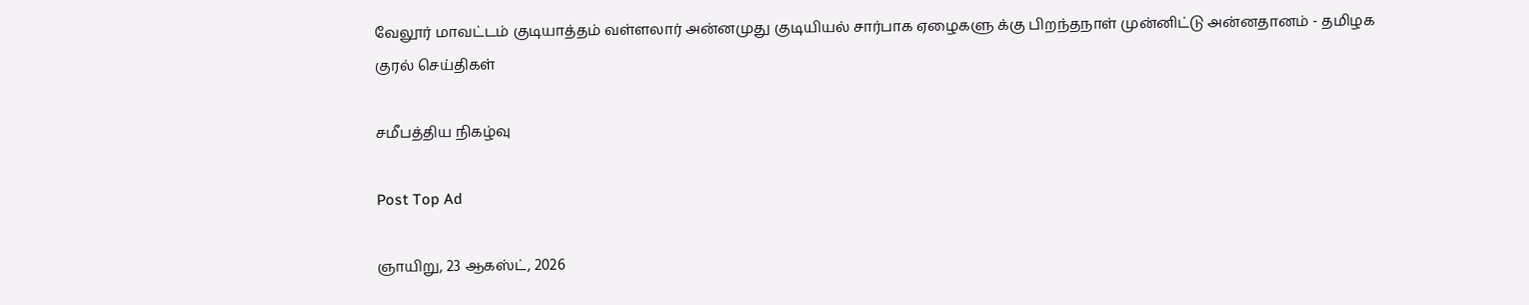வேலூர் மாவட்டம் குடியாத்தம் வள்ளலார் அன்னமுது குடியியல் சார்பாக ஏழைகளு க்கு பிறந்தநாள் முன்னிட்டு அன்னதானம் - தமிழக குரல் செய்திகள்

சமீபத்திய நிகழ்வு

Post Top Ad

ஞாயிறு, 23 ஆகஸ்ட், 2026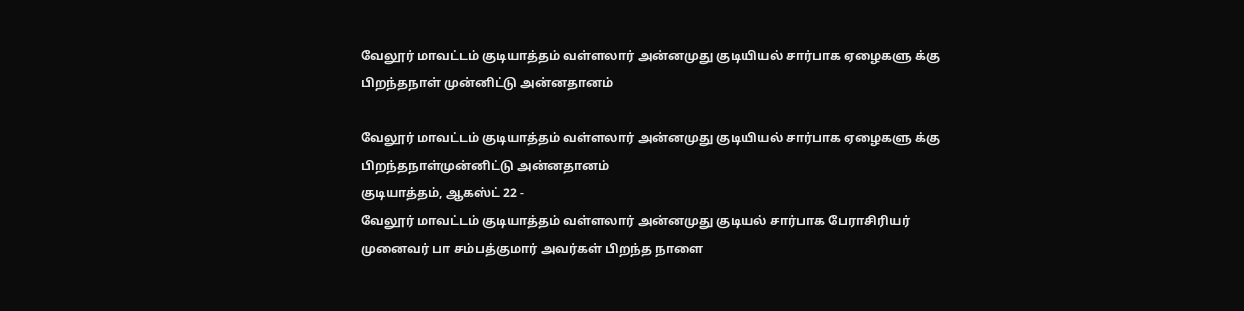வேலூர் மாவட்டம் குடியாத்தம் வள்ளலார் அன்னமுது குடியியல் சார்பாக ஏழைகளு க்கு பிறந்தநாள் முன்னிட்டு அன்னதானம்

வேலூர் மாவட்டம் குடியாத்தம் வள்ளலார் அன்னமுது குடியியல் சார்பாக ஏழைகளு க்கு பிறந்தநாள்முன்னிட்டு அன்னதானம்
குடியாத்தம், ஆகஸ்ட் 22 -
வேலூர் மாவட்டம் குடியாத்தம் வள்ளலார் அன்னமுது குடியல் சார்பாக பேராசிரியர் முனைவர் பா சம்பத்குமார் அவர்கள் பிறந்த நாளை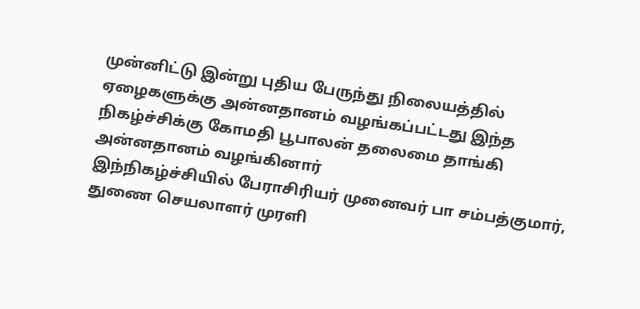முன்னிட்டு இன்று புதிய பேருந்து நிலையத்தில் ஏழைகளுக்கு அன்னதானம் வழங்கப்பட்டது இந்த நிகழ்ச்சிக்கு கோமதி பூபாலன் தலைமை தாங்கி அன்னதானம் வழங்கினார்
இந்நிகழ்ச்சியில் பேராசிரியர் முனைவர் பா சம்பத்குமார், துணை செயலாளர் முரளி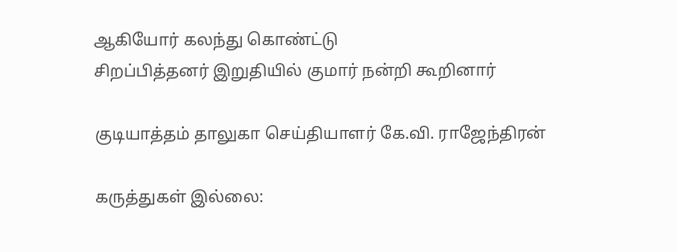ஆகியோர் கலந்து கொண்ட்டு
சிறப்பித்தனர் இறுதியில் குமார் நன்றி கூறினார்

குடியாத்தம் தாலுகா செய்தியாளர் கே.வி. ராஜேந்திரன்

கருத்துகள் இல்லை: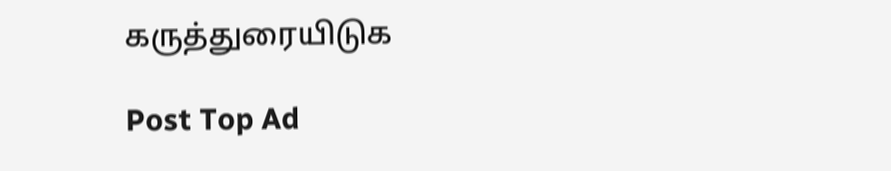கருத்துரையிடுக

Post Top Ad